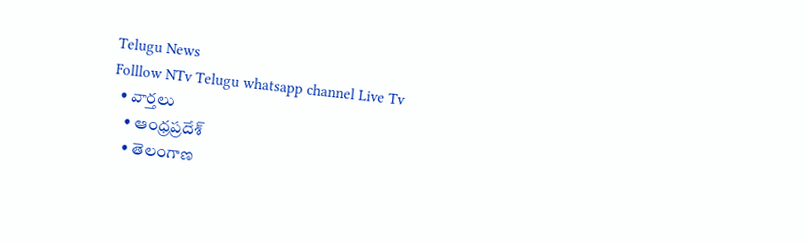Telugu News
Folllow NTv Telugu whatsapp channel Live Tv
  • వార్తలు
    • ఆంధ్రప్రదేశ్
    • తెలంగాణ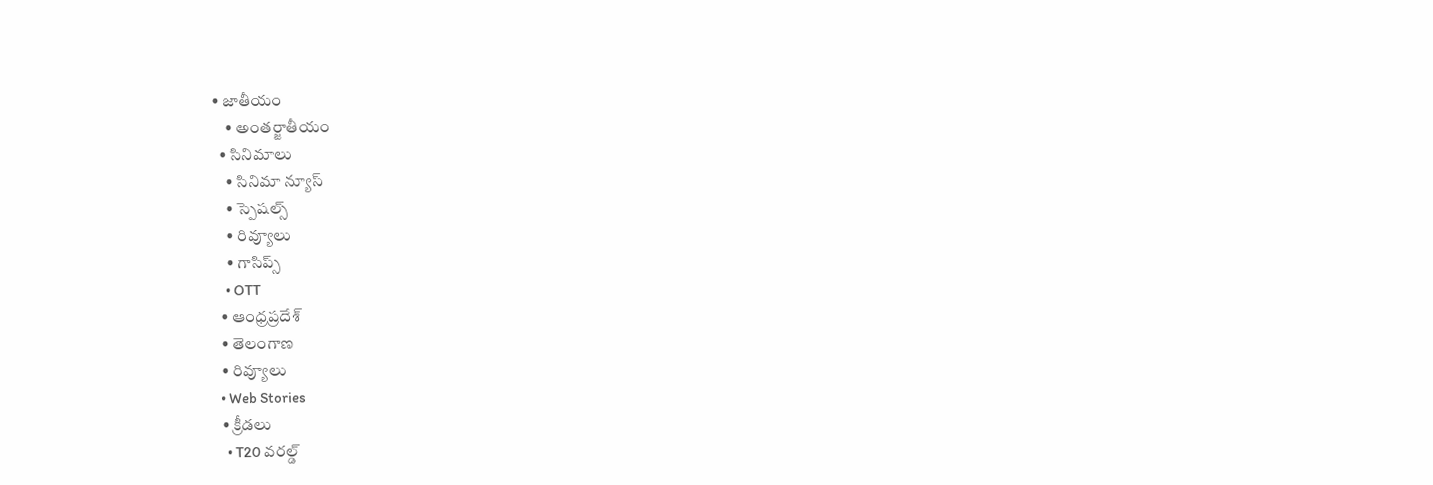• జాతీయం
    • అంతర్జాతీయం
  • సినిమాలు
    • సినిమా న్యూస్
    • స్పెషల్స్
    • రివ్యూలు
    • గాసిప్స్
    • OTT
  • ఆంధ్రప్రదేశ్
  • తెలంగాణ
  • రివ్యూలు
  • Web Stories
  • క్రీడలు
    • T20 వరల్డ్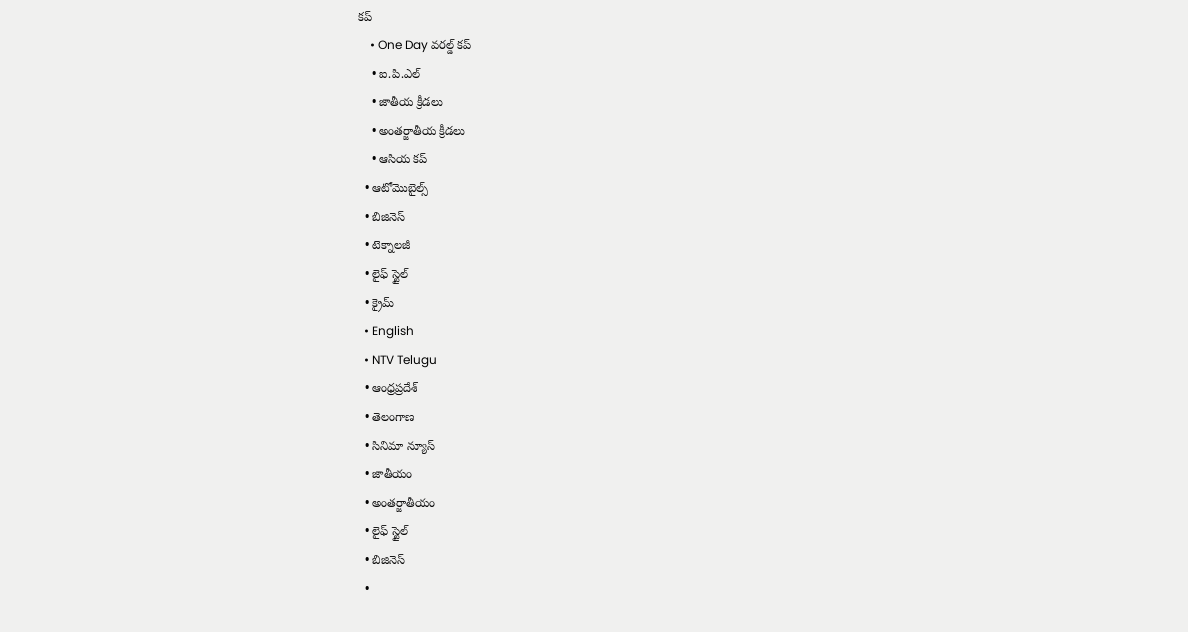కప్
    • One Day వరల్డ్ కప్
    • ఐ.పి.ఎల్
    • జాతీయ క్రీడలు
    • అంతర్జాతీయ క్రీడలు
    • ఆసియ కప్
  • ఆటోమొబైల్స్
  • బిజినెస్‌
  • టెక్నాలజీ
  • లైఫ్ స్టైల్
  • క్రైమ్
  • English
  • NTV Telugu
  • ఆంధ్రప్రదేశ్
  • తెలంగాణ
  • సినిమా న్యూస్
  • జాతీయం
  • అంతర్జాతీయం
  • లైఫ్ స్టైల్
  • బిజినెస్‌
  •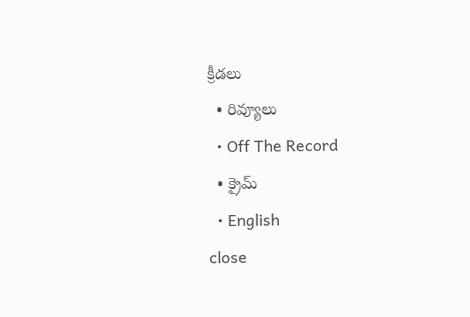క్రీడలు
  • రివ్యూలు
  • Off The Record
  • క్రైమ్
  • English
close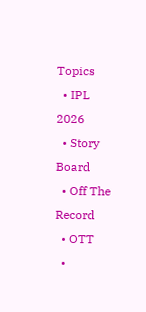Topics
  • IPL 2026
  • Story Board
  • Off The Record
  • OTT
  •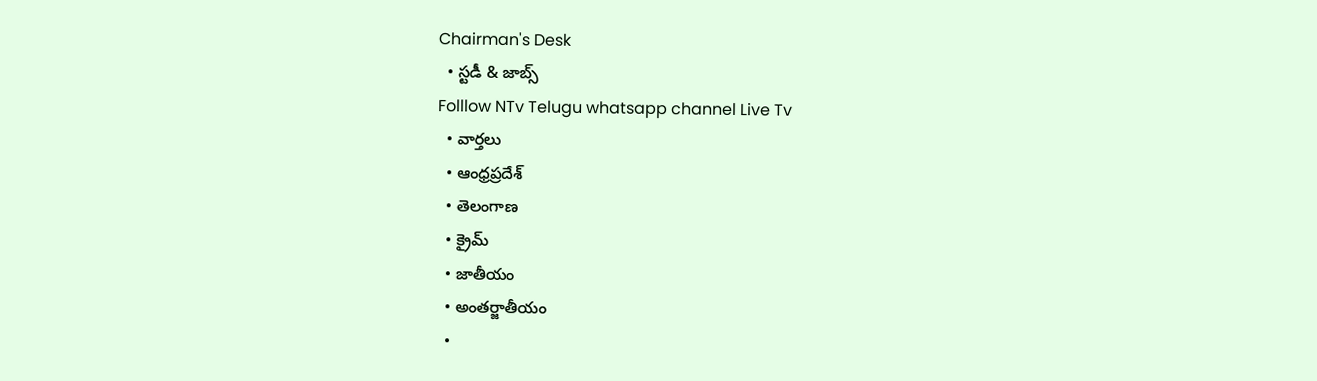Chairman's Desk
  • స్టడీ & జాబ్స్
Folllow NTv Telugu whatsapp channel Live Tv
  • వార్తలు
  • ఆంధ్రప్రదేశ్
  • తెలంగాణ
  • క్రైమ్
  • జాతీయం
  • అంతర్జాతీయం
  •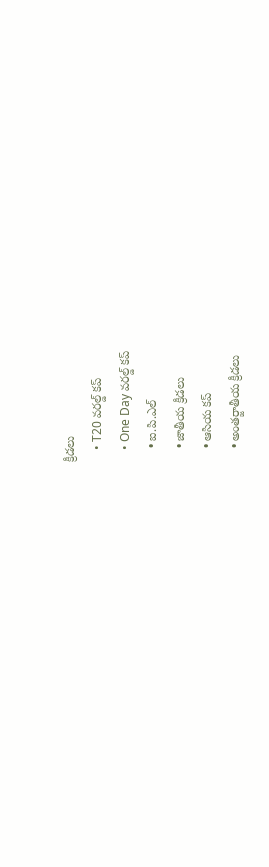క్రీడలు
    • T20 వరల్డ్ కప్
    • One Day వరల్డ్ కప్
    • ఐ.పి.ఎల్
    • జాతీయ క్రీడలు
    • ఆసియ కప్
    • అంతర్జాతీయ క్రీడలు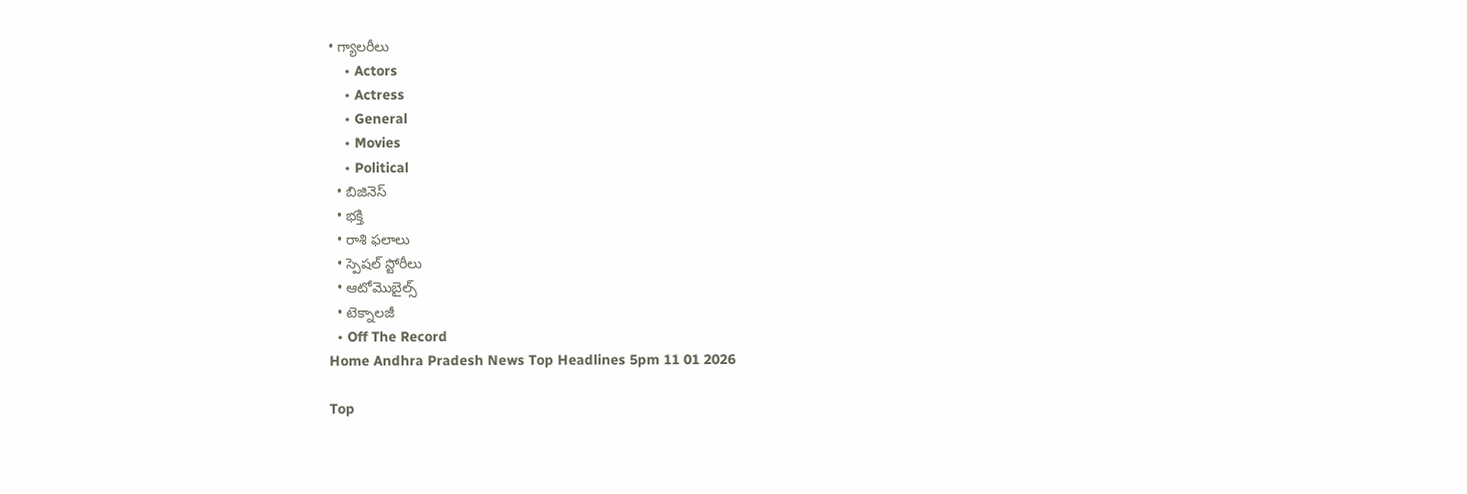• గ్యాలరీలు
    • Actors
    • Actress
    • General
    • Movies
    • Political
  • బిజినెస్‌
  • భక్తి
  • రాశి ఫలాలు
  • స్పెషల్‌ స్టోరీలు
  • ఆటోమొబైల్స్
  • టెక్నాలజీ
  • Off The Record
Home Andhra Pradesh News Top Headlines 5pm 11 01 2026

Top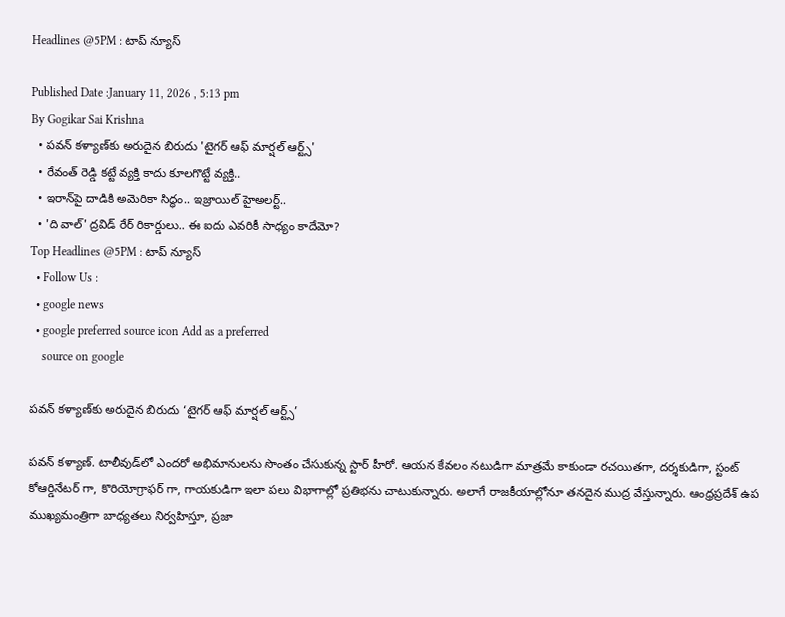Headlines @5PM : టాప్‌ న్యూస్‌

Published Date :January 11, 2026 , 5:13 pm
By Gogikar Sai Krishna
  • పవన్ కళ్యాణ్‌కు అరుదైన బిరుదు 'టైగర్ ఆఫ్ మార్షల్ ఆర్ట్స్'
  • రేవంత్ రెడ్డి కట్టే వ్యక్తి కాదు కూలగొట్టే వ్యక్తి..
  • ఇరాన్‌పై దాడికి అమెరికా సిద్ధం.. ఇజ్రాయిల్ హైఅలర్ట్..
  • 'ది వాల్' ద్రవిడ్ రేర్ రికార్డులు.. ఈ ఐదు ఎవరికీ సాధ్యం కాదేమో?
Top Headlines @5PM : టాప్‌ న్యూస్‌
  • Follow Us :
  • google news
  • google preferred source icon Add as a preferred
    source on google

పవన్ కళ్యాణ్‌కు అరుదైన బిరుదు ‘టైగర్ ఆఫ్ మార్షల్ ఆర్ట్స్’

పవన్ కళ్యాణ్. టాలీవుడ్‌లో ఎందరో అభిమానులను సొంతం చేసుకున్న స్టార్ హీరో. ఆయన కేవలం నటుడిగా మాత్రమే కాకుండా రచయితగా, దర్శకుడిగా, స్టంట్ కోఆర్డినేటర్ గా, కొరియోగ్రాఫర్ గా, గాయకుడిగా ఇలా పలు విభాగాల్లో ప్రతిభను చాటుకున్నారు. అలాగే రాజకీయాల్లోనూ తనదైన ముద్ర వేస్తున్నారు. ఆంధ్రప్రదేశ్ ఉప ముఖ్యమంత్రిగా బాధ్యతలు నిర్వహిస్తూ, ప్రజా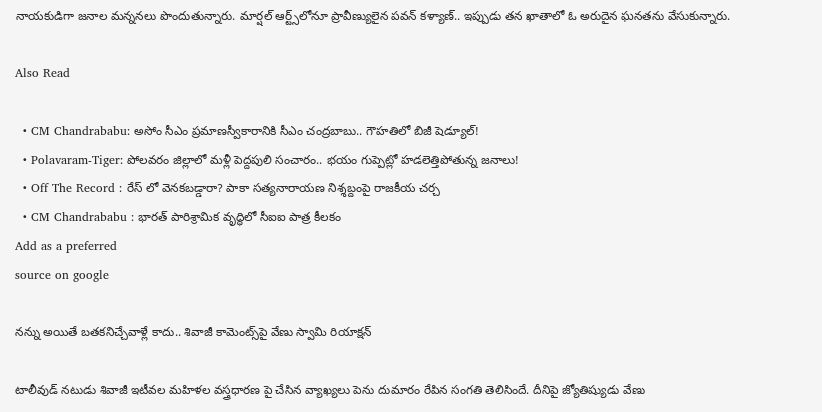నాయకుడిగా జనాల మన్ననలు పొందుతున్నారు. మార్షల్ ఆర్ట్స్‌లోనూ ప్రావీణ్యులైన పవన్ కళ్యాణ్.. ఇప్పుడు తన ఖాతాలో ఓ అరుదైన ఘనతను వేసుకున్నారు.

Also Read

  • CM Chandrababu: అసోం సీఎం ప్రమాణస్వీకారానికి సీఎం చంద్రబాబు.. గౌహతిలో బిజీ షెడ్యూల్!
  • Polavaram-Tiger: పోలవరం జిల్లాలో మళ్లీ పెద్దపులి సంచారం.. భయం గుప్పెట్లో హడలెత్తిపోతున్న జనాలు!
  • Off The Record : రేస్ లో వెనకబడ్డారా? పాకా సత్యనారాయణ నిశ్శబ్దంపై రాజకీయ చర్చ
  • CM Chandrababu : భారత్ పారిశ్రామిక వృద్ధిలో సీఐఐ పాత్ర కీలకం
Add as a preferred
source on google

నన్ను అయితే బతకనిచ్చేవాళ్లే కాదు.. శివాజీ కామెంట్స్‌పై వేణు స్వామి రియాక్షన్

టాలీవుడ్ నటుడు శివాజీ ఇటీవల మహిళల వస్త్రధారణ పై చేసిన వ్యాఖ్యలు పెను దుమారం రేపిన సంగతి తెలిసిందే. దీనిపై జ్యోతిష్యుడు వేణు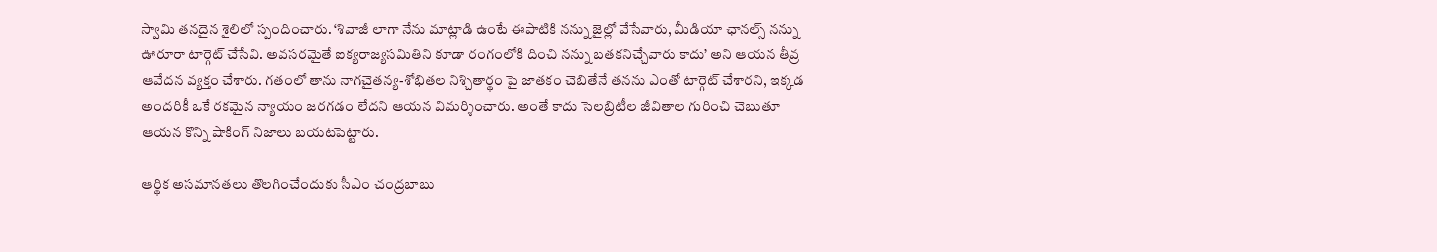స్వామి తనదైన శైలిలో స్పందించారు. ‘శివాజీ లాగా నేను మాట్లాడి ఉంటే ఈపాటికి నన్ను జైల్లో వేసేవారు, మీడియా ఛానల్స్ నన్ను ఊరూరా టార్గెట్ చేసేవి. అవసరమైతే ఐక్యరాజ్యసమితిని కూడా రంగంలోకి దించి నన్ను బతకనిచ్చేవారు కాదు’ అని ఆయన తీవ్ర ఆవేదన వ్యక్తం చేశారు. గతంలో తాను నాగచైతన్య-శోభితల నిశ్చితార్థం పై జాతకం చెబితేనే తనను ఎంతో టార్గెట్ చేశారని, ఇక్కడ అందరికీ ఒకే రకమైన న్యాయం జరగడం లేదని ఆయన విమర్శించారు. అంతే కాదు సెలబ్రిటీల జీవితాల గురించి చెబుతూ ఆయన కొన్ని షాకింగ్ నిజాలు బయటపెట్టారు.

ఆర్థిక అసమానతలు తొలగించేందుకు సీఎం చంద్రబాబు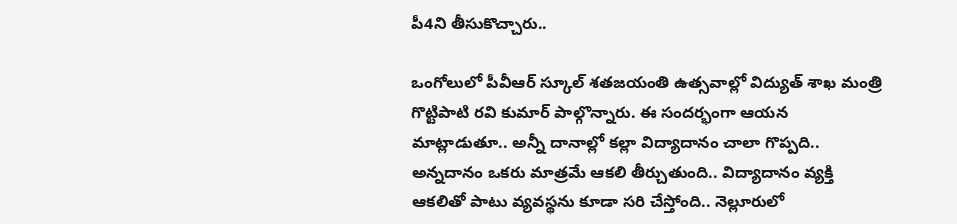పీ4ని తీసుకొచ్చారు..

ఒంగోలులో పీవీఆర్ స్కూల్ శతజయంతి ఉత్సవాల్లో విద్యుత్ శాఖ మంత్రి గొట్టిపాటి రవి కుమార్ పాల్గొన్నారు. ఈ సందర్భంగా ఆయన మాట్లాడుతూ.. అన్నీ దానాల్లో కల్లా విద్యాదానం చాలా గొప్పది.. అన్నదానం ఒకరు మాత్రమే ఆకలి తీర్చుతుంది.. విద్యాదానం వ్యక్తి ఆకలితో పాటు వ్యవస్థను కూడా సరి చేస్తోంది.. నెల్లూరులో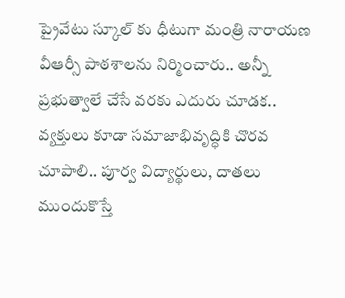ప్రైవేటు స్కూల్ కు ధీటుగా మంత్రి నారాయణ వీఆర్సీ పాఠశాలను నిర్మించారు.. అన్నీ ప్రభుత్వాలే చేసే వరకు ఎదురు చూడక.. వ్యక్తులు కూడా సమాజాభివృద్ధికి చొరవ చూపాలి.. పూర్వ విద్యార్థులు, దాతలు ముందుకొస్తే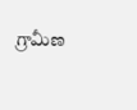గ్రామీణ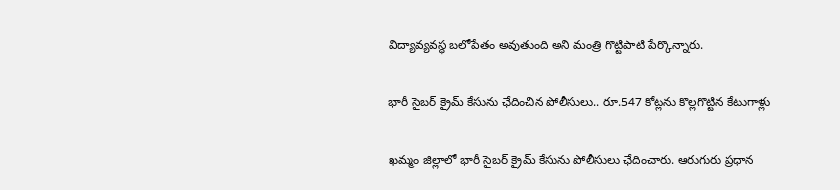విద్యావ్యవస్థ బలోపేతం అవుతుంది అని మంత్రి గొట్టిపాటి పేర్కొన్నారు.

భారీ సైబర్ క్రైమ్ కేసును ఛేదించిన పోలీసులు.. రూ.547 కోట్లను కొల్లగొట్టిన కేటుగాళ్లు

ఖమ్మం జిల్లాలో భారీ సైబర్ క్రైమ్ కేసును పోలీసులు ఛేదించారు. ఆరుగురు ప్రధాన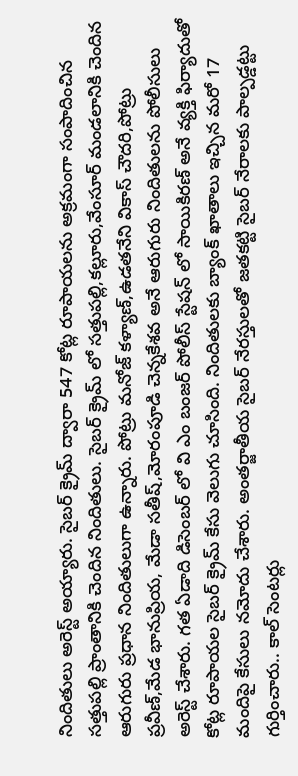నిందితులు అరెస్ట్ అయ్యారు. సైబర్ క్రైమ్ ద్వారా 547 కోట్ల రూపాయలను అక్రమంగా సంపాదించిన సత్తుపల్లి ప్రాంతానికి చెందిన నిందితులు. సైబర్ క్రైమ్ లో సత్తుపల్లి,కల్లూరు,వేంసూర్ మండలానికి చెందిన ఆరుగురు ప్రధాన నిందితులుగా ఉన్నారు. పోట్రు మనోజ్ కళ్యాణ్,ఉడతనేని వికాస్ చౌదరి,పోట్రు ప్రవీణ్,మేడ భానుప్రియ, మేడా సతీష్,మోరంపూడి చెన్నకేశవ అనే ఆరుగురు నిందితులను పోలీసులు అరెస్ట్ చేశారు. గత ఏడాది డిసెంబర్ లో వి ఎం బంజర్ పోలీస్ స్టేషన్ లో సాయికిరణ్ అనే వ్యక్తి ఫిర్యాదుతో కోట్ల రూపాయల సైబర్ క్రైమ్ కేసు వెలుగు చూసింది. నిందితులకు బ్యాంక్ ఖాతాలు ఇచ్చిన మరో 17 మందిపై కేసులు నమోదు చేశారు. అంతర్జాతీయ సైబర్ నేరస్తులతో జతకట్టి సైబర్ నేరాలకు పాల్పడ్డట్టు గుర్తించారు.. కాల్ సెంటర్లు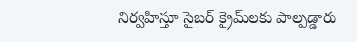నిర్వహిస్తూ సైబర్ క్రైమ్‌లకు పాల్పడ్డారు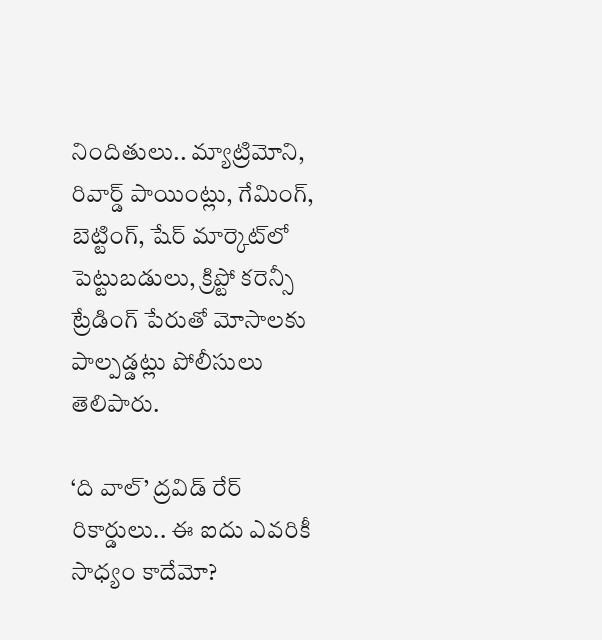నిందితులు.. మ్యాట్రిమోని, రివార్డ్ పాయింట్లు, గేమింగ్, బెట్టింగ్, షేర్ మార్కెట్‌లో పెట్టుబడులు, క్రిప్టో కరెన్సీ ట్రేడింగ్ పేరుతో మోసాలకు పాల్పడ్డట్లు పోలీసులు తెలిపారు.

‘ది వాల్’ ద్రవిడ్ రేర్ రికార్డులు.. ఈ ఐదు ఎవరికీ సాధ్యం కాదేమో?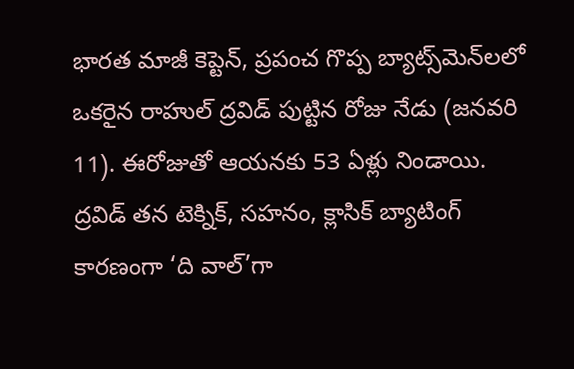భారత మాజీ కెప్టెన్, ప్రపంచ గొప్ప బ్యాట్స్‌మెన్‌లలో ఒకరైన రాహుల్ ద్రవిడ్ పుట్టిన రోజు నేడు (జనవరి 11). ఈరోజుతో ఆయనకు 53 ఏళ్లు నిండాయి. ద్రవిడ్ తన టెక్నిక్, సహనం, క్లాసిక్ బ్యాటింగ్‌ కారణంగా ‘ది వాల్’గా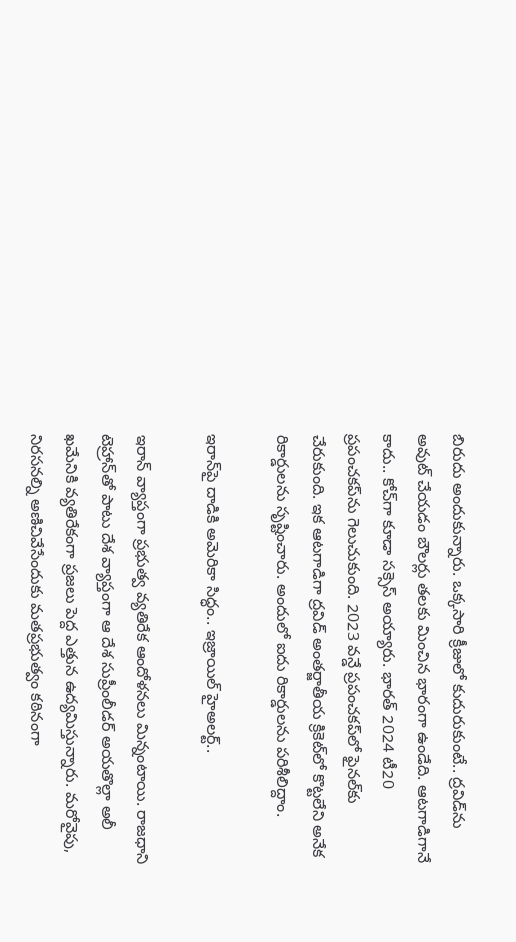బిరుదు అందుకున్నారు. ఒక్కసారి క్రీజులో కుదురుకుంటే.. ద్రవిడ్‌ను అవుట్ చేయడం బౌలర్లు తలకు మించిన భారంగా ఉండేది. ఆటగాడిగానే కాదు.. కోచ్‌గా కూడా సక్సెస్ అయ్యారు. భారత్ 2024 టీ20 ప్రపంచకప్‌ను గెలుచుకుంది. 2023 వన్డే ప్రపంచకప్‌లో ఫైనల్‌కు చేరుకుంది. ఇక ఆటగాడిగా ద్రవిడ్ అంతర్జాతీయ క్రికెట్‌లో కొట్టలేని అనేక రికార్డులను సృష్టించారు. అందులో ఐదు రికార్డులను పరిశీలిద్దాం.

ఇరాన్‌పై దాడికి అమెరికా సిద్ధం.. ఇజ్రాయిల్ హైఅలర్ట్..

ఇరాన్ వ్యాప్తంగా ప్రభుత్వ వ్యతిరేక ఆందోళనలు మిన్నంటాయి. రాజధాని టెహ్రాన్‌తో పాటు దేశ వ్యాప్తంగా ఆ దేశ సుప్రీంలీడర్ అయతొల్లా అలీ ఖమేనికి వ్యతిరేకంగా ప్రజలు పెద్ద ఎత్తున ఉద్యమిస్తున్నారు. మరోవైపు, నిరసనల్ని అణిచివేసేందుకు మతప్రభుత్వం కఠినంగా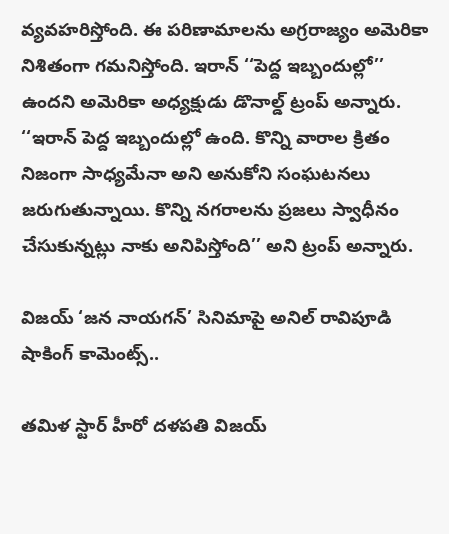వ్యవహరిస్తోంది. ఈ పరిణామాలను అగ్రరాజ్యం అమెరికా నిశితంగా గమనిస్తోంది. ఇరాన్ ‘‘పెద్ద ఇబ్బందుల్లో’’ ఉందని అమెరికా అధ్యక్షుడు డొనాల్డ్ ట్రంప్ అన్నారు. ‘‘ఇరాన్ పెద్ద ఇబ్బందుల్లో ఉంది. కొన్ని వారాల క్రితం నిజంగా సాధ్యమేనా అని అనుకోని సంఘటనలు జరుగుతున్నాయి. కొన్ని నగరాలను ప్రజలు స్వాధీనం చేసుకున్నట్లు నాకు అనిపిస్తోంది’’ అని ట్రంప్ అన్నారు.

విజయ్ ‘జన నాయగన్‌’ సినిమాపై అనిల్ రావిపూడి షాకింగ్ కామెంట్స్..

తమిళ స్టార్ హీరో దళపతి విజయ్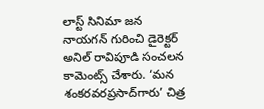లాస్ట్ సినిమా జన నాయగన్ గురించి డైరెక్టర్ అనిల్ రావిపూడి సంచలన కామెంట్స్ చేశారు. ‘మన శంకరవరప్రసాద్‌గారు’ చిత్ర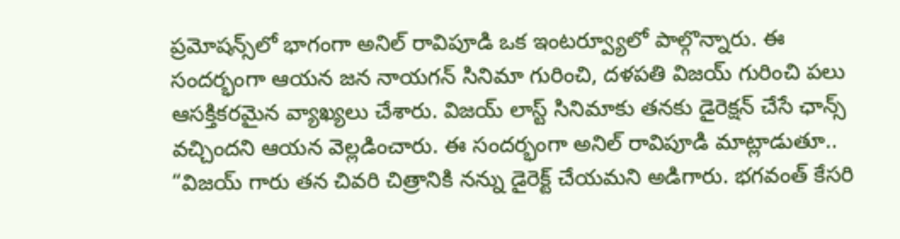ప్రమోషన్స్‌లో భాగంగా అనిల్‌ రావిపూడి ఒక ఇంటర్వ్యూలో పాల్గొన్నారు. ఈ సందర్భంగా ఆయన జన నాయగన్ సినిమా గురించి, దళపతి విజయ్ గురించి పలు ఆసక్తికరమైన వ్యాఖ్యలు చేశారు. విజయ్ లాస్ట్ సినిమాకు తనకు డైరెక్షన్ చేసే ఛాన్స్ వచ్చిందని ఆయన వెల్లడించారు. ఈ సందర్భంగా అనిల్ రావిపూడి మాట్లాడుతూ.. “విజయ్ గారు తన చివరి చిత్రానికి నన్ను డైరెక్ట్ చేయమని అడిగారు. భగవంత్ కేసరి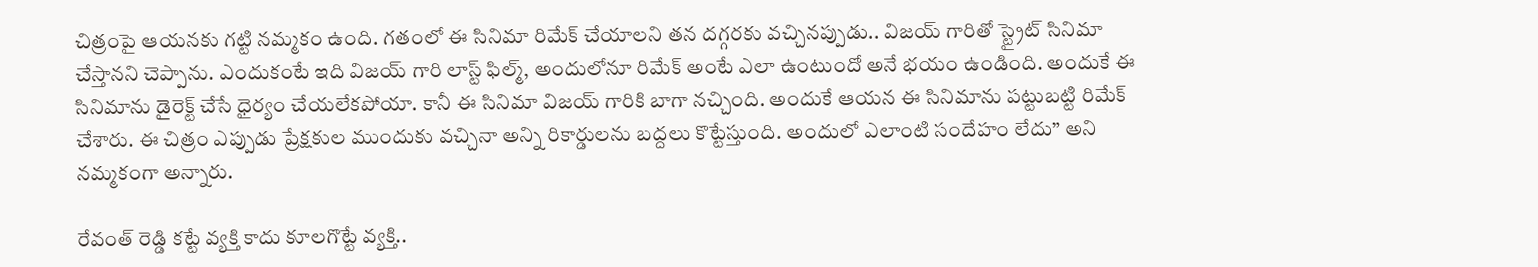చిత్రంపై ఆయనకు గట్టి నమ్మకం ఉంది. గతంలో ఈ సినిమా రిమేక్ చేయాలని తన దగ్గరకు వచ్చినప్పుడు.. విజయ్ గారితో స్ట్రైట్ సినిమా చేస్తానని చెప్పాను. ఎందుకంటే ఇది విజయ్ గారి లాస్ట్ ఫిల్మ్, అందులోనూ రిమేక్ అంటే ఎలా ఉంటుందో అనే భయం ఉండింది. అందుకే ఈ సినిమాను డైరెక్ట్ చేసే ధైర్యం చేయలేకపోయా. కానీ ఈ సినిమా విజయ్ గారికి బాగా నచ్చింది. అందుకే ఆయన ఈ సినిమాను పట్టుబట్టి రిమేక్ చేశారు. ఈ చిత్రం ఎప్పుడు ప్రేక్షకుల ముందుకు వచ్చినా అన్ని రికార్డులను బద్దలు కొట్టేస్తుంది. అందులో ఎలాంటి సందేహం లేదు” అని నమ్మకంగా అన్నారు.

రేవంత్ రెడ్డి కట్టే వ్యక్తి కాదు కూలగొట్టే వ్యక్తి..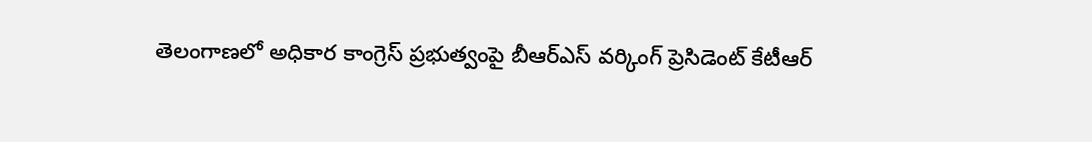తెలంగాణలో అధికార కాంగ్రెస్ ప్రభుత్వంపై బీఆర్ఎస్ వర్కింగ్ ప్రెసిడెంట్ కేటీఆర్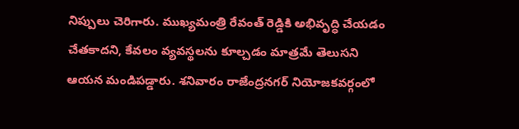నిప్పులు చెరిగారు. ముఖ్యమంత్రి రేవంత్ రెడ్డికి అభివృద్ధి చేయడం చేతకాదని, కేవలం వ్యవస్థలను కూల్చడం మాత్రమే తెలుసని ఆయన మండిపడ్డారు. శనివారం రాజేంద్రనగర్ నియోజకవర్గంలో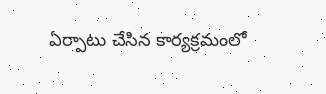ఏర్పాటు చేసిన కార్యక్రమంలో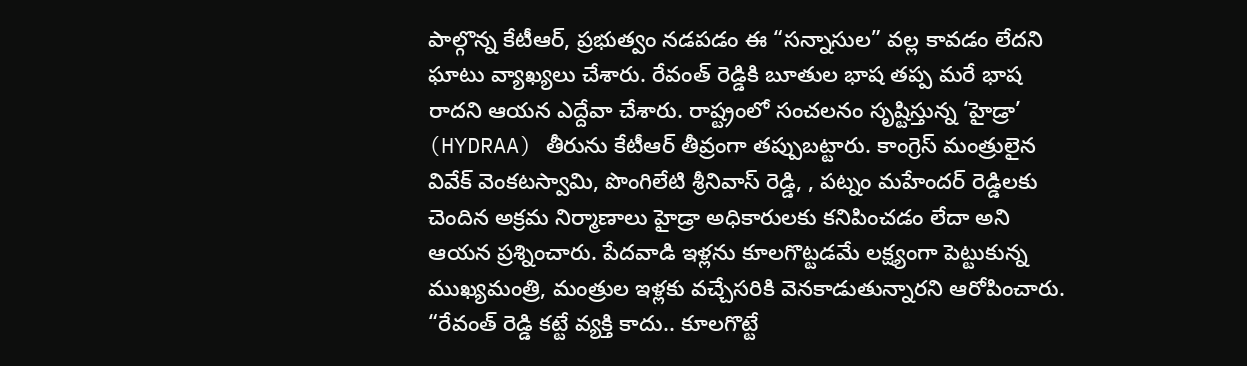పాల్గొన్న కేటీఆర్, ప్రభుత్వం నడపడం ఈ “సన్నాసుల” వల్ల కావడం లేదని ఘాటు వ్యాఖ్యలు చేశారు. రేవంత్ రెడ్డికి బూతుల భాష తప్ప మరే భాష రాదని ఆయన ఎద్దేవా చేశారు. రాష్ట్రంలో సంచలనం సృష్టిస్తున్న ‘హైడ్రా’ (HYDRAA) తీరును కేటీఆర్ తీవ్రంగా తప్పుబట్టారు. కాంగ్రెస్ మంత్రులైన వివేక్ వెంకటస్వామి, పొంగిలేటి శ్రీనివాస్ రెడ్డి, , పట్నం మహేందర్ రెడ్డిలకు చెందిన అక్రమ నిర్మాణాలు హైడ్రా అధికారులకు కనిపించడం లేదా అని ఆయన ప్రశ్నించారు. పేదవాడి ఇళ్లను కూలగొట్టడమే లక్ష్యంగా పెట్టుకున్న ముఖ్యమంత్రి, మంత్రుల ఇళ్లకు వచ్చేసరికి వెనకాడుతున్నారని ఆరోపించారు. “రేవంత్ రెడ్డి కట్టే వ్యక్తి కాదు.. కూలగొట్టే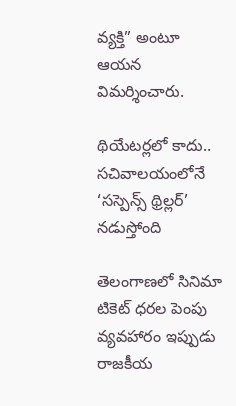వ్యక్తి” అంటూ ఆయన విమర్శించారు.

థియేటర్లలో కాదు.. సచివాలయంలోనే ‘సస్పెన్స్ థ్రిల్లర్’ నడుస్తోంది

తెలంగాణలో సినిమా టికెట్ ధరల పెంపు వ్యవహారం ఇప్పుడు రాజకీయ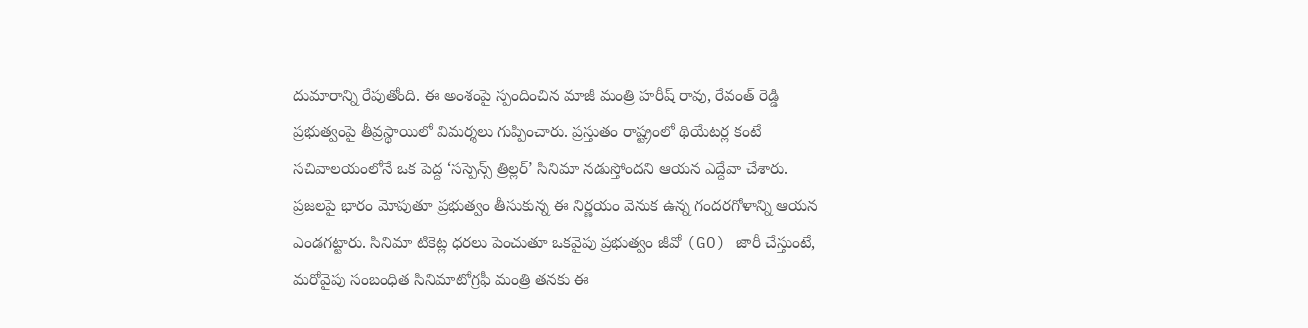దుమారాన్ని రేపుతోంది. ఈ అంశంపై స్పందించిన మాజీ మంత్రి హరీష్ రావు, రేవంత్ రెడ్డి ప్రభుత్వంపై తీవ్రస్థాయిలో విమర్శలు గుప్పించారు. ప్రస్తుతం రాష్ట్రంలో థియేటర్ల కంటే సచివాలయంలోనే ఒక పెద్ద ‘సస్పెన్స్ త్రిల్లర్’ సినిమా నడుస్తోందని ఆయన ఎద్దేవా చేశారు. ప్రజలపై భారం మోపుతూ ప్రభుత్వం తీసుకున్న ఈ నిర్ణయం వెనుక ఉన్న గందరగోళాన్ని ఆయన ఎండగట్టారు. సినిమా టికెట్ల ధరలు పెంచుతూ ఒకవైపు ప్రభుత్వం జీవో (GO) జారీ చేస్తుంటే, మరోవైపు సంబంధిత సినిమాటోగ్రఫీ మంత్రి తనకు ఈ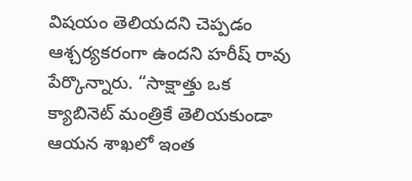విషయం తెలియదని చెప్పడం ఆశ్చర్యకరంగా ఉందని హరీష్ రావు పేర్కొన్నారు. “సాక్షాత్తు ఒక క్యాబినెట్ మంత్రికే తెలియకుండా ఆయన శాఖలో ఇంత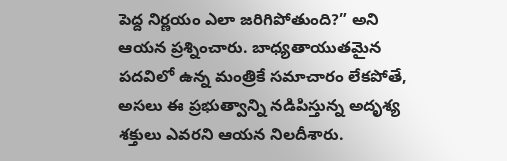పెద్ద నిర్ణయం ఎలా జరిగిపోతుంది?” అని ఆయన ప్రశ్నించారు. బాధ్యతాయుతమైన పదవిలో ఉన్న మంత్రికే సమాచారం లేకపోతే, అసలు ఈ ప్రభుత్వాన్ని నడిపిస్తున్న అదృశ్య శక్తులు ఎవరని ఆయన నిలదీశారు.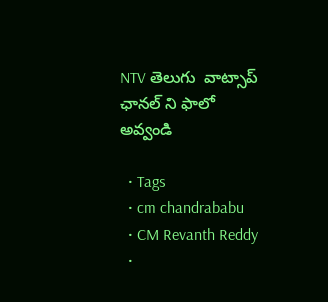NTV తెలుగు  వాట్సాప్ ఛానల్ ని ఫాలో అవ్వండి

  • Tags
  • cm chandrababu
  • CM Revanth Reddy
  •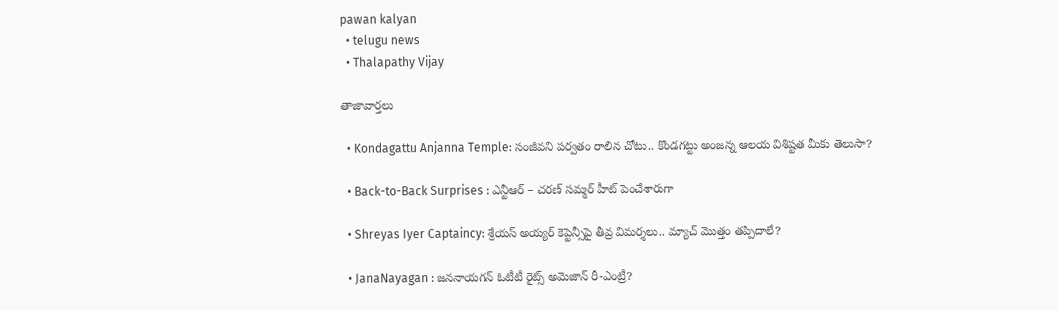pawan kalyan
  • telugu news
  • Thalapathy Vijay

తాజావార్తలు

  • Kondagattu Anjanna Temple: సంజీవని పర్వతం రాలిన చోటు.. కొండగట్టు అంజన్న ఆలయ విశిష్టత మీకు తెలుసా?

  • Back-to-Back Surprises : ఎన్టీఆర్ – చరణ్ సమ్మర్ హీట్ పెంచేశారుగా

  • Shreyas Iyer Captaincy: శ్రేయస్ అయ్యర్ కెప్టెన్సీపై తీవ్ర విమర్శలు.. మ్యాచ్ మొత్తం తప్పిదాలే?

  • JanaNayagan : జననాయగన్ ఓటీటీ రైట్స్ అమెజాన్ రీ-ఎంట్రీ?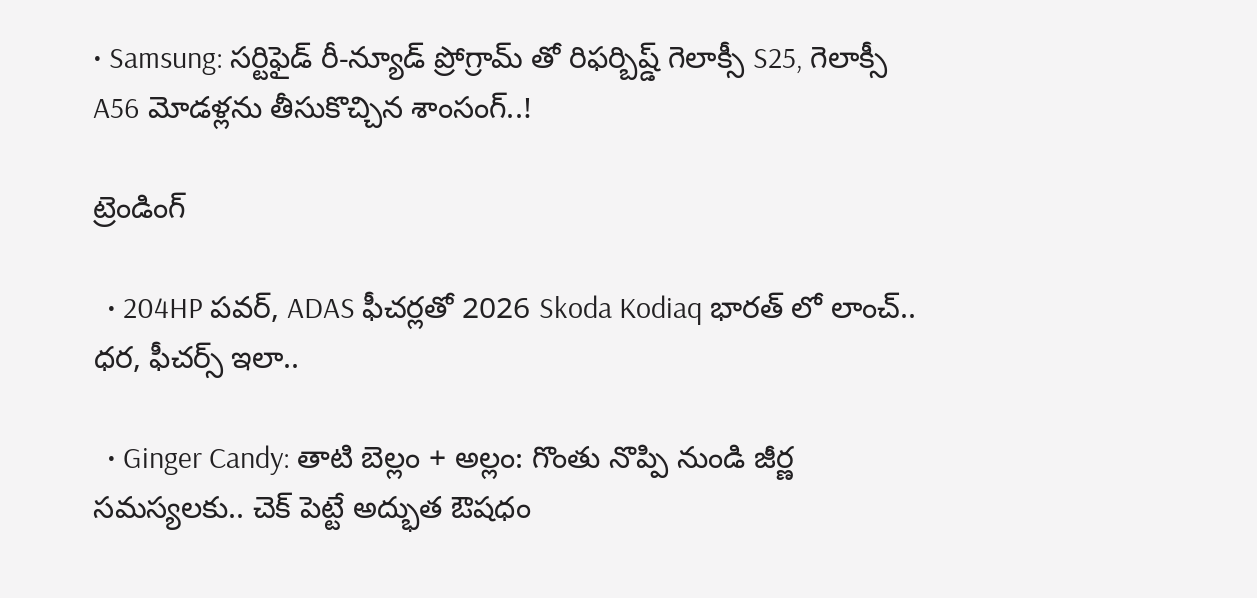• Samsung: సర్టిఫైడ్ రీ-న్యూడ్ ప్రోగ్రామ్‌ తో రిఫర్బిష్డ్ గెలాక్సీ S25, గెలాక్సీ A56 మోడళ్లను తీసుకొచ్చిన శాంసంగ్..!

ట్రెండింగ్‌

  • 204HP పవర్, ADAS ఫీచర్లతో 2026 Skoda Kodiaq భారత్ లో లాంచ్.. ధర, ఫీచర్స్ ఇలా..

  • Ginger Candy: తాటి బెల్లం + అల్లం: గొంతు నొప్పి నుండి జీర్ణ సమస్యలకు.. చెక్ పెట్టే అద్భుత ఔషధం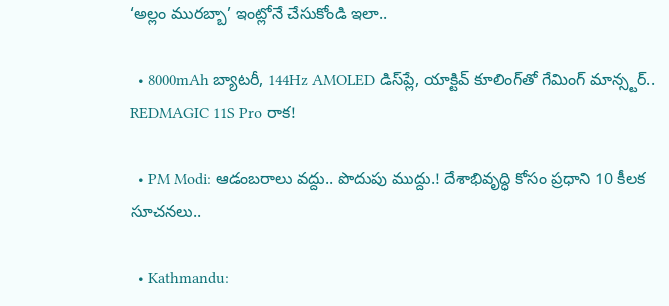‘అల్లం మురబ్బా’ ఇంట్లోనే చేసుకోండి ఇలా..

  • 8000mAh బ్యాటరీ, 144Hz AMOLED డిస్‌ప్లే, యాక్టివ్ కూలింగ్‌తో గేమింగ్ మాన్స్టర్.. REDMAGIC 11S Pro రాక!

  • PM Modi: ఆడంబరాలు వద్దు.. పొదుపు ముద్దు.! దేశాభివృద్ధి కోసం ప్రధాని 10 కీలక సూచనలు..

  • Kathmandu: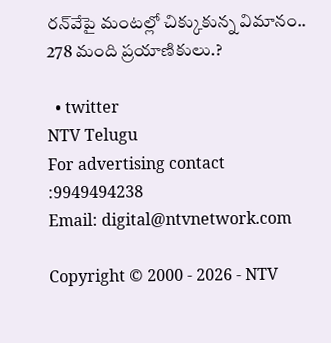రన్‌వేపై మంటల్లో చిక్కుకున్న విమానం.. 278 మంది ప్రయాణికులు.?

  • twitter
NTV Telugu
For advertising contact :9949494238
Email: digital@ntvnetwork.com

Copyright © 2000 - 2026 - NTV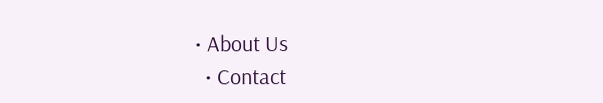• About Us
  • Contact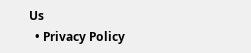Us
  • Privacy Policy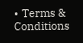• Terms & Conditions